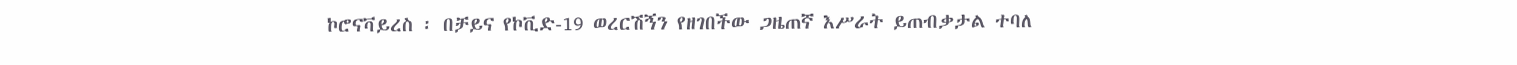ኮሮናቫይረስ ፡ በቻይና የኮቪድ-19 ወረርሽኝን የዘገበችው ጋዜጠኛ እሥራት ይጠብቃታል ተባለ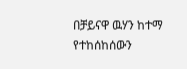በቻይናዋ ዉሃን ከተማ የተከሰከሰውን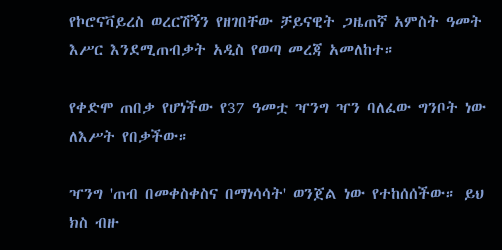የኮሮናቫይረስ ወረርሽኝን የዘገበቸው ቻይናዊት ጋዜጠኛ አምስት ዓመት እሥር እንደሚጠብቃት አዲስ የወጣ መረጃ አመለከተ።

የቀድሞ ጠበቃ የሆነችው የ37 ዓመቷ ዣንግ ዣን ባለፈው ግንቦት ነው ለእሥት የበቃችው።

ዣንግ 'ጠብ በመቀስቀስና በማነሳሳት' ወንጀል ነው የተከሰሰችው። ይህ ክስ ብዙ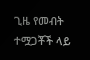ጊዜ የመብት ተሟጋቾች ላይ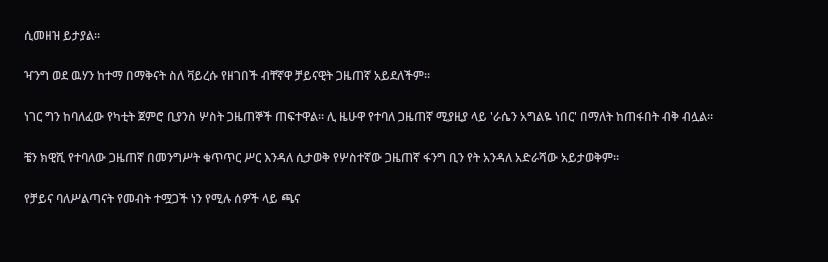ሲመዘዝ ይታያል።

ዣንግ ወደ ዉሃን ከተማ በማቅናት ስለ ቫይረሱ የዘገበች ብቸኛዋ ቻይናዊት ጋዜጠኛ አይደለችም።

ነገር ግን ከባለፈው የካቲት ጀምሮ ቢያንስ ሦስት ጋዜጠኞች ጠፍተዋል። ሊ ዜሁዋ የተባለ ጋዜጠኛ ሚያዚያ ላይ 'ራሴን አግልዬ ነበር' በማለት ከጠፋበት ብቅ ብሏል።

ቼን ክዊሺ የተባለው ጋዜጠኛ በመንግሥት ቁጥጥር ሥር እንዳለ ሲታወቅ የሦስተኛው ጋዜጠኛ ፋንግ ቢን የት አንዳለ አድራሻው አይታወቅም።

የቻይና ባለሥልጣናት የመብት ተሟጋች ነን የሚሉ ሰዎች ላይ ጫና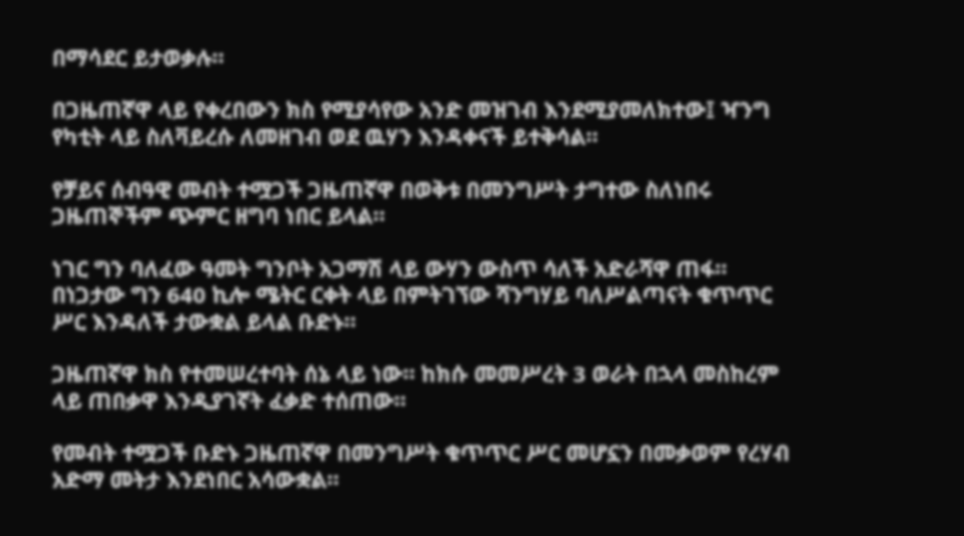በማሳደር ይታወቃሉ።

በጋዜጠኛዋ ላይ የቀረበውን ክስ የሚያሳየው አንድ መዝገብ እንደሚያመለክተው፤ ዣንግ የካቲት ላይ ስለቫይረሱ ለመዘገብ ወደ ዉሃን እንዳቀናች ይተቅሳል።

የቻይና ሰብዓዊ መብት ተሟጋች ጋዜጠኛዋ በወቅቱ በመንግሥት ታግተው ስለነበሩ ጋዜጠኞችም ጭምር ዘግባ ነበር ይላል።

ነገር ግን ባለፈው ዓመት ግንቦት አጋማሽ ላይ ውሃን ውስጥ ሳለች አድራሻዋ ጠፋ። በነጋታው ግን 640 ኪሎ ሜትር ርቀት ላይ በምትገኘው ሻንግሃይ ባለሥልጣናት ቁጥጥር ሥር እንዳለች ታውቋል ይላል ቡድኑ።

ጋዜጠኛዋ ክስ የተመሠረተባት ሰኔ ላይ ነው። ከክሱ መመሥረት 3 ወራት በኋላ መስከረም ላይ ጠበቃዋ እንዲያገኛት ፈቃድ ተሰጠው።

የመብት ተሟጋች ቡድኑ ጋዜጠኛዋ በመንግሥት ቁጥጥር ሥር መሆኗን በመቃወም የረሃብ አድማ መትታ እንደነበር አሳውቋል።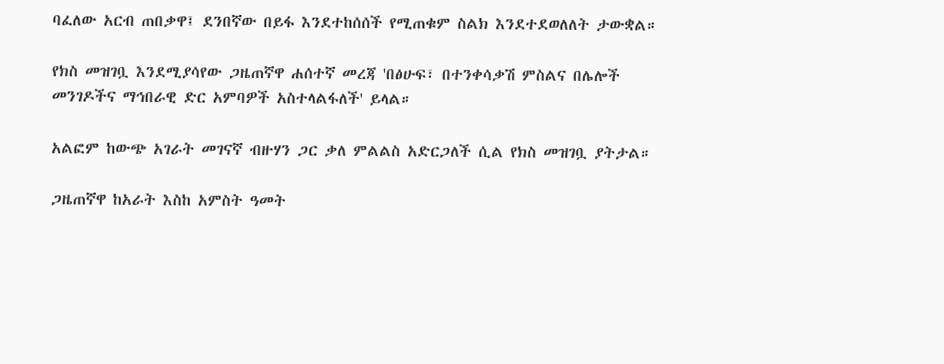ባፈለው አርብ ጠበቃዋ፤ ደንበኛው በይፋ እንደተከሰሰች የሚጠቁም ስልክ እንደተደወለለት ታውቋል።

የክስ መዝገቧ እንደሚያሳየው ጋዜጠኛዋ ሐሰተኛ መረጃ 'በፅሁፍ፣ በተንቀሳቃሽ ምስልና በሌሎች መንገዶችና ማኅበራዊ ድር አምባዎች አስተላልፋለች' ይላል።

አልፎም ከውጭ አገራት መገናኛ ብዙሃን ጋር ቃለ ምልልስ አድርጋለች ሲል የክስ መዝገቧ ያትታል።

ጋዜጠኛዋ ከአራት እስከ አምስት ዓመት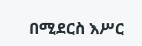በሚደርስ እሥር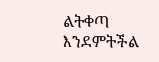ልትቀጣ እንደምትችል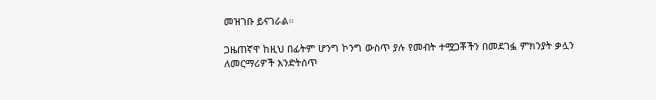መዝገቡ ይናገራል።

ጋዜጠኛዋ ከዚህ በፊትም ሆንግ ኮንግ ውስጥ ያሉ የመብት ተሟጋቾችን በመደገፏ ምክንያት ቃሏን ለመርማሪዎች እንድትሰጥ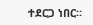ተደርጋ ነበር።